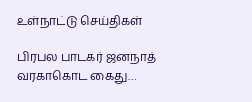உள்நாட்டு செய்திகள்

பிரபல பாடகர் ஜனநாத் வரகாகொட கைது…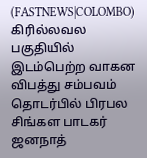(FASTNEWS|COLOMBO) கிரில்லவல பகுதியில் இடம்பெற்ற வாகன விபத்து சம்பவம் தொடர்பில் பிரபல சிங்கள பாடகர் ஜனநாத்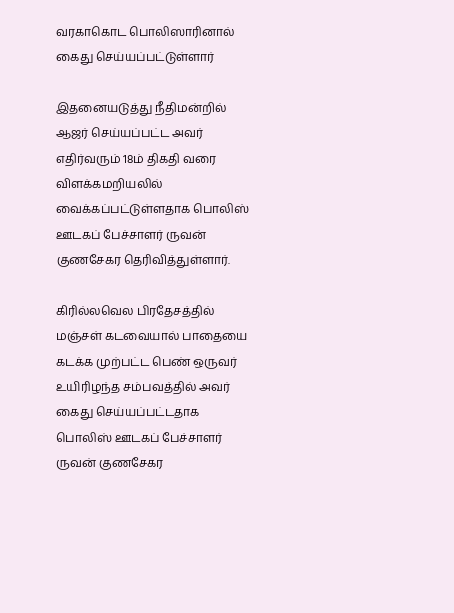வரகாகொட பொலிஸாரினால் கைது செய்யப்பட்டுள்ளார்

இதனையடுத்து நீதிமன்றில் ஆஜர் செய்யப்பட்ட அவர் எதிர்வரும் 18ம் திகதி வரை விளக்கமறியலில் வைக்கப்பட்டுள்ளதாக பொலிஸ் ஊடகப் பேச்சாளர் ருவன் குணசேகர தெரிவித்துள்ளார்.

கிரில்லவெல பிரதேசத்தில் மஞ்சள் கடவையால் பாதையை கடக்க முற்பட்ட பெண் ஒருவர் உயிரிழந்த சம்பவத்தில் அவர் கைது செய்யப்பட்டதாக பொலிஸ் ஊடகப் பேச்சாளர் ருவன் குணசேகர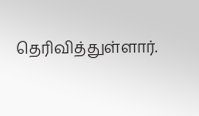தெரிவித்துள்ளார்.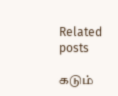Related posts

கடும்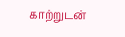காற்றுடன்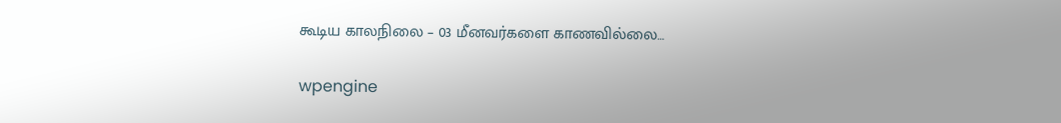கூடிய காலநிலை – 03 மீனவர்களை காணவில்லை…

wpengine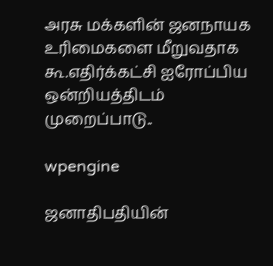அரசு மக்களின் ஜனநாயக உரிமைகளை மீறுவதாக கூ.எதிர்க்கட்சி ஐரோப்பிய ஒன்றியத்திடம் முறைப்பாடு..

wpengine

ஜனாதிபதியின்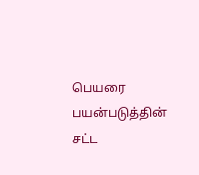பெயரை பயன்படுத்தின் சட்ட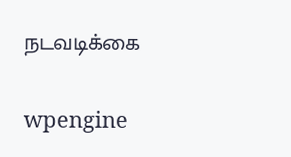நடவடிக்கை

wpengine